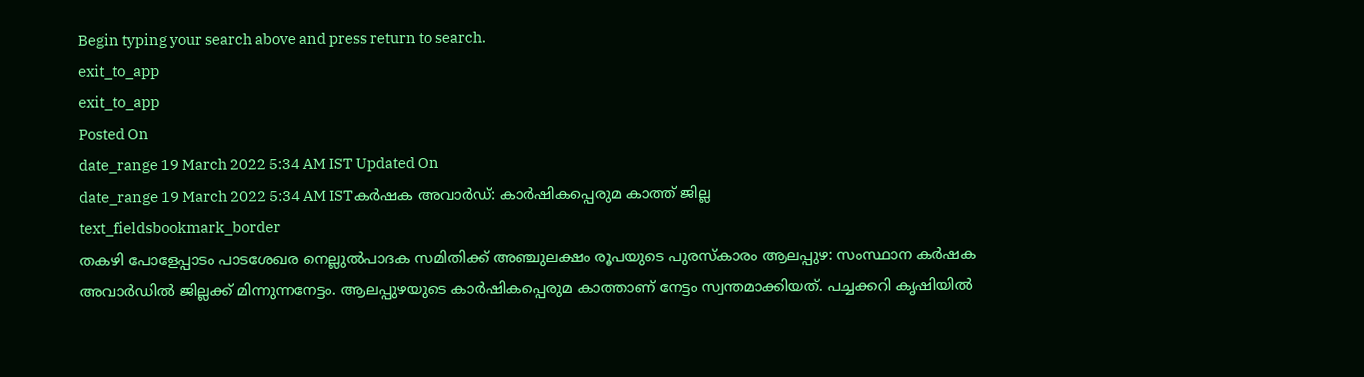Begin typing your search above and press return to search.
exit_to_app
exit_to_app
Posted On
date_range 19 March 2022 5:34 AM IST Updated On
date_range 19 March 2022 5:34 AM ISTകർഷക അവാർഡ്: കാർഷികപ്പെരുമ കാത്ത് ജില്ല
text_fieldsbookmark_border
തകഴി പോളേപ്പാടം പാടശേഖര നെല്ലുൽപാദക സമിതിക്ക് അഞ്ചുലക്ഷം രൂപയുടെ പുരസ്കാരം ആലപ്പുഴ: സംസ്ഥാന കർഷക അവാർഡിൽ ജില്ലക്ക് മിന്നുന്നനേട്ടം. ആലപ്പുഴയുടെ കാർഷികപ്പെരുമ കാത്താണ് നേട്ടം സ്വന്തമാക്കിയത്. പച്ചക്കറി കൃഷിയിൽ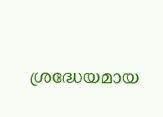ശ്രദ്ധേയമായ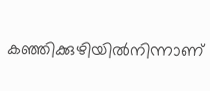കഞ്ഞിക്കുഴിയിൽനിന്നാണ്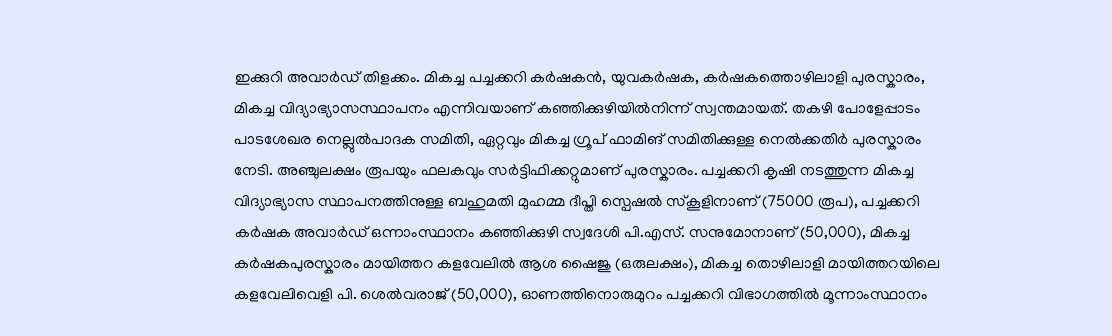ഇക്കുറി അവാർഡ് തിളക്കം. മികച്ച പച്ചക്കറി കർഷകൻ, യുവകർഷക, കർഷകത്തൊഴിലാളി പുരസ്കാരം, മികച്ച വിദ്യാഭ്യാസസ്ഥാപനം എന്നിവയാണ് കഞ്ഞിക്കുഴിയിൽനിന്ന് സ്വന്തമായത്. തകഴി പോളേപ്പാടം പാടശേഖര നെല്ലുൽപാദക സമിതി, ഏറ്റവും മികച്ച ഗ്രൂപ് ഫാമിങ് സമിതിക്കുള്ള നെൽക്കതിർ പുരസ്കാരം നേടി. അഞ്ചുലക്ഷം രൂപയും ഫലകവും സർട്ടിഫിക്കറ്റുമാണ് പുരസ്കാരം. പച്ചക്കറി കൃഷി നടത്തുന്ന മികച്ച വിദ്യാഭ്യാസ സ്ഥാപനത്തിനുള്ള ബഹുമതി മുഹമ്മ ദീപ്തി സ്പെഷൽ സ്കൂളിനാണ് (75000 രൂപ), പച്ചക്കറി കർഷക അവാർഡ് ഒന്നാംസ്ഥാനം കഞ്ഞിക്കുഴി സ്വദേശി പി.എസ്. സനുമോനാണ് (50,000), മികച്ച കർഷകപുരസ്കാരം മായിത്തറ കളവേലിൽ ആശ ഷൈജു (ഒരുലക്ഷം), മികച്ച തൊഴിലാളി മായിത്തറയിലെ കളവേലിവെളി പി. ശെൽവരാജ് (50,000), ഓണത്തിനൊരുമുറം പച്ചക്കറി വിഭാഗത്തിൽ മൂന്നാംസ്ഥാനം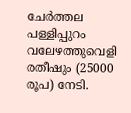ചേർത്തല പള്ളിപ്പുറം വലേഴത്തുവെളി രതീഷും (25000 രൂപ) നേടി.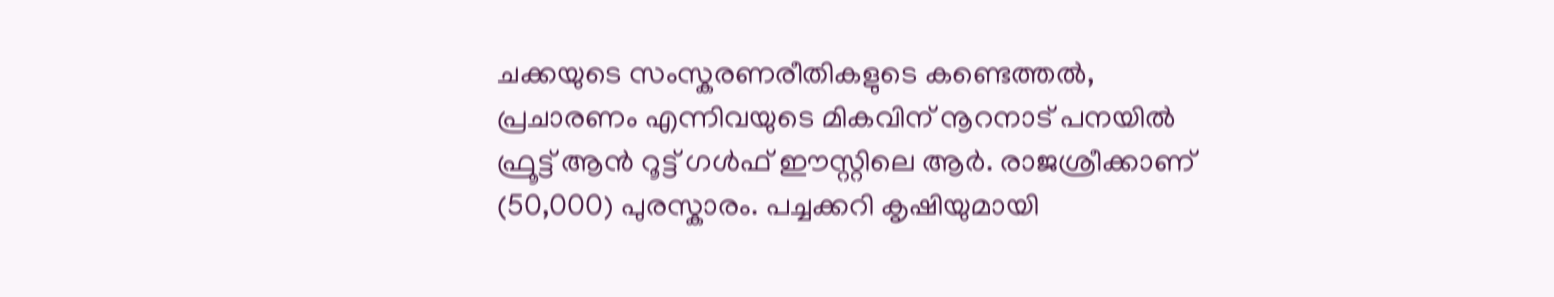ചക്കയുടെ സംസ്കരണരീതികളുടെ കണ്ടെത്തൽ, പ്രചാരണം എന്നിവയുടെ മികവിന് നൂറനാട് പനയിൽ ഫ്രൂട്ട് ആൻ റൂട്ട് ഗൾഫ് ഈസ്റ്റിലെ ആർ. രാജശ്രീക്കാണ് (50,000) പുരസ്കാരം. പച്ചക്കറി കൃഷിയുമായി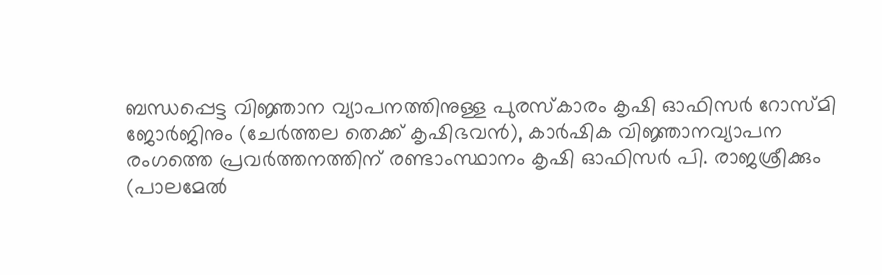ബന്ധപ്പെട്ട വിജ്ഞാന വ്യാപനത്തിനുള്ള പുരസ്കാരം കൃഷി ഓഫിസർ റോസ്മി ജോർജിനും (ചേർത്തല തെക്ക് കൃഷിഭവൻ), കാർഷിക വിജ്ഞാനവ്യാപന രംഗത്തെ പ്രവർത്തനത്തിന് രണ്ടാംസ്ഥാനം കൃഷി ഓഫിസർ പി. രാജശ്രീക്കും (പാലമേൽ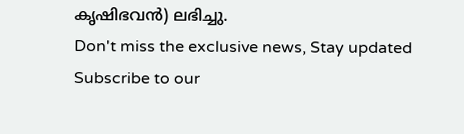കൃഷിഭവൻ) ലഭിച്ചു.
Don't miss the exclusive news, Stay updated
Subscribe to our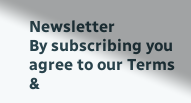Newsletter
By subscribing you agree to our Terms &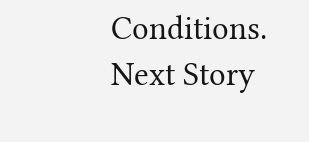Conditions.
Next Story